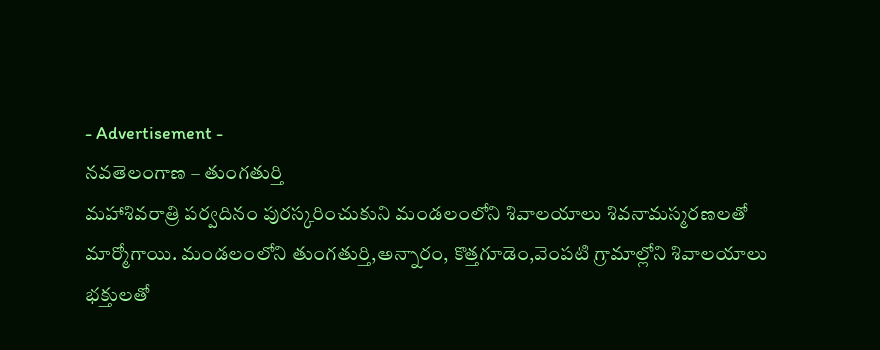- Advertisement -
నవతెలంగాణ – తుంగతుర్తి
మహాశివరాత్రి పర్వదినం పురస్కరించుకుని మండలంలోని శివాలయాలు శివనామస్మరణలతో మార్మోగాయి. మండలంలోని తుంగతుర్తి,అన్నారం, కొత్తగూడెం,వెంపటి గ్రామాల్లోని శివాలయాలు భక్తులతో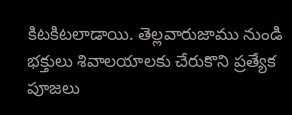కిటకిటలాడాయి. తెల్లవారుజాము నుండి భక్తులు శివాలయాలకు చేరుకొని ప్రత్యేక పూజలు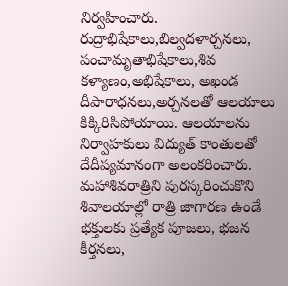నిర్వహించారు. రుద్రాభిషేకాలు,బిల్వదళార్చనలు, పంచామృతాభిషేకాలు,శివ కళ్యాణం,అభిషేకాలు, అఖండ దీపారాధనలు,అర్చనలతో ఆలయాలు కిక్కిరిసిపోయాయి. ఆలయాలను నిర్వాహకులు విద్యుత్ కాంతులతో దేదీప్యమానంగా అలంకరించారు. మహాశివరాత్రిని పురస్కరించుకొని శివాలయాల్లో రాత్రి జాగారణ ఉండే భక్తులకు ప్రత్యేక పూజలు, భజన కీర్తనలు,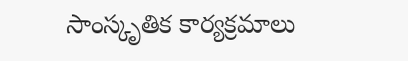సాంస్కృతిక కార్యక్రమాలు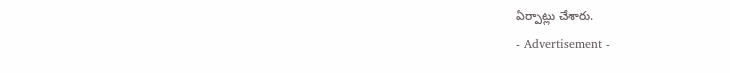ఏర్పాట్లు చేశారు.
- Advertisement -